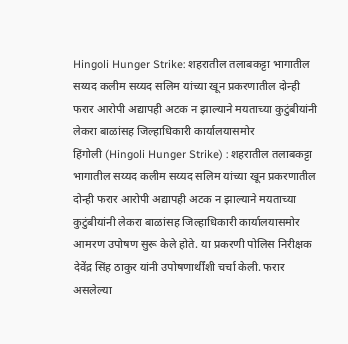Hingoli Hunger Strike: शहरातील तलाबकट्टा भागातील सय्यद कलीम सय्यद सलिम यांच्या खून प्रकरणातील दोन्ही फरार आरोपी अद्यापही अटक न झाल्याने मयताच्या कुटुंबीयांनी लेकरा बाळांसह जिल्हाधिकारी कार्यालयासमोर
हिंगोली (Hingoli Hunger Strike) : शहरातील तलाबकट्टा भागातील सय्यद कलीम सय्यद सलिम यांच्या खून प्रकरणातील दोन्ही फरार आरोपी अद्यापही अटक न झाल्याने मयताच्या कुटुंबीयांनी लेकरा बाळांसह जिल्हाधिकारी कार्यालयासमोर आमरण उपोषण सुरू केले होते. या प्रकरणी पोलिस निरीक्षक देवेंद्र सिंह ठाकुर यांनी उपोषणार्थींशी चर्चा केली. फरार असलेल्या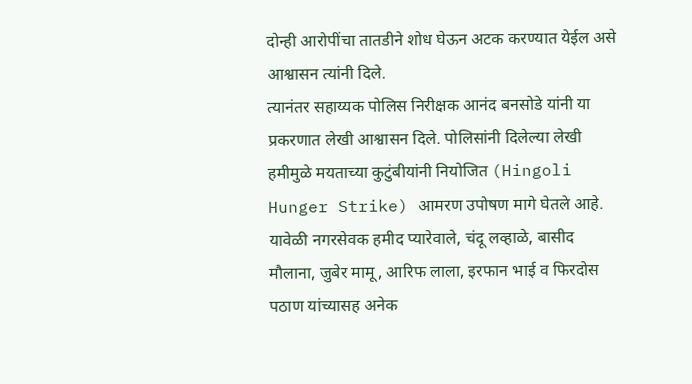दोन्ही आरोपींचा तातडीने शोध घेऊन अटक करण्यात येईल असे आश्वासन त्यांनी दिले.
त्यानंतर सहाय्यक पोलिस निरीक्षक आनंद बनसोडे यांनी या प्रकरणात लेखी आश्वासन दिले. पोलिसांनी दिलेल्या लेखी हमीमुळे मयताच्या कुटुंबीयांनी नियोजित (Hingoli Hunger Strike) आमरण उपोषण मागे घेतले आहे. यावेळी नगरसेवक हमीद प्यारेवाले, चंदू लव्हाळे, बासीद मौलाना, जुबेर मामू, आरिफ लाला, इरफान भाई व फिरदोस पठाण यांच्यासह अनेक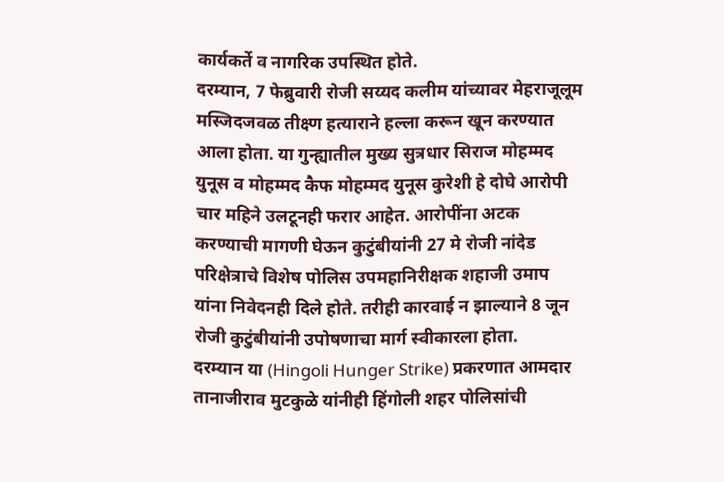कार्यकर्ते व नागरिक उपस्थित होते.
दरम्यान, 7 फेब्रुवारी रोजी सय्यद कलीम यांच्यावर मेहराजूलूम मस्जिदजवळ तीक्ष्ण हत्याराने हल्ला करून खून करण्यात आला होता. या गुन्ह्यातील मुख्य सुत्रधार सिराज मोहम्मद युनूस व मोहम्मद कैफ मोहम्मद युनूस कुरेशी हे दोघे आरोपी चार महिने उलटूनही फरार आहेत. आरोपींना अटक करण्याची मागणी घेऊन कुटुंबीयांनी 27 मे रोजी नांदेड परिक्षेत्राचे विशेष पोलिस उपमहानिरीक्षक शहाजी उमाप यांना निवेदनही दिले होते. तरीही कारवाई न झाल्याने 8 जून रोजी कुटुंबीयांनी उपोषणाचा मार्ग स्वीकारला होता.
दरम्यान या (Hingoli Hunger Strike) प्रकरणात आमदार तानाजीराव मुटकुळे यांनीही हिंगोली शहर पोलिसांची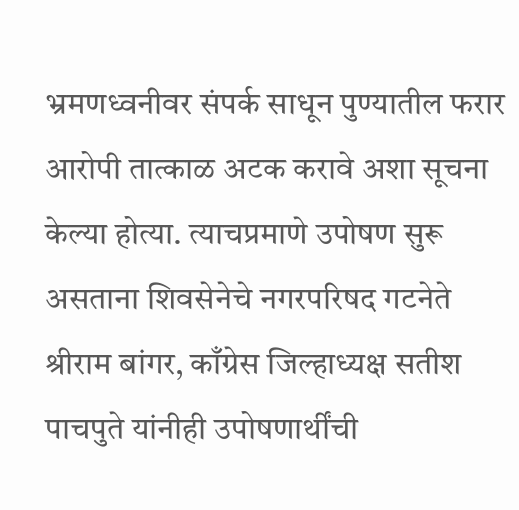भ्रमणध्वनीवर संपर्क साधून पुण्यातील फरार आरोपी तात्काळ अटक करावे अशा सूचना केल्या होत्या. त्याचप्रमाणे उपोषण सुरू असताना शिवसेनेचे नगरपरिषद गटनेते श्रीराम बांगर, काँग्रेस जिल्हाध्यक्ष सतीश पाचपुते यांनीही उपोषणार्थींची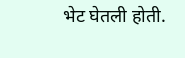भेट घेतली होती.